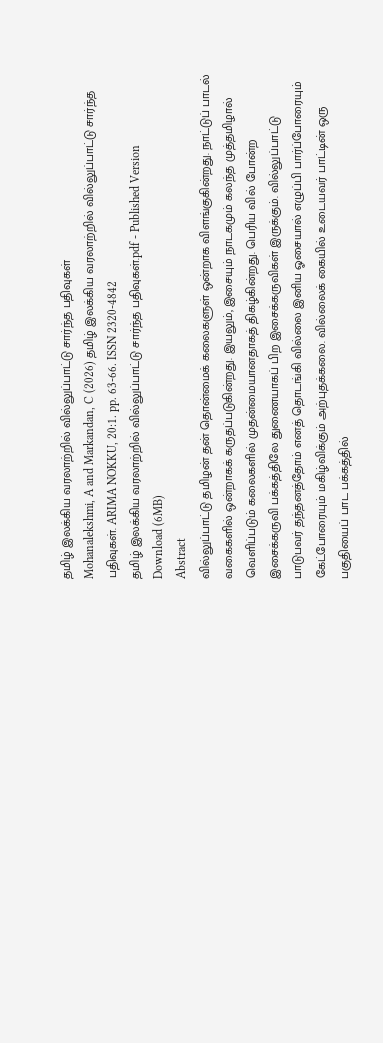தமிழ் இலக்கிய வரலாற்றில் வில்லுப்பாட்டு சார்ந்த பதிவுகள்
Mohanalekshmi, A and Markandan, C (2026) தமிழ் இலக்கிய வரலாற்றில் வில்லுப்பாட்டு சார்ந்த பதிவுகள். ARIMA NOKKU, 20:1. pp. 63-66. ISSN 2320-4842
தமிழ் இலக்கிய வரலாற்றில் வில்லுப்பாட்டு சார்ந்த பதிவுகள்.pdf - Published Version
Download (6MB)
Abstract
வில்லுப்பாட்டு தமிழன் தன் தொன்மைக் கலைகளுள் ஒன்றாக விளங்குகின்றது. நாட்டுப் பாடல் வகைகளில் ஒன்றாகக் கருதப்படுகின்றது. இயலும், இசையும் நாடகமும் கலந்த முத்தமிழால் வெளிப்படும் கலைகளில் முதன்மையானதாகத் திகழ்கின்றது. பெரிய வில் போன்ற இசைக்கருவி பக்கத்திலே துணையாகப் பிற இசைக்கருவிகள் இருக்கும். வில்லுப்பாட்டு பாடுபவர் தந்தனத்தோம் எனத் தொடங்கி வில்லை இனிய ஓசையால் எழுப்பி பார்ப்போரையும் கேட்போரையும் மகிழ்விக்கும் அற்புதக்கலை. வில்லைக் கையில் உடையவர் பாட்டின் ஒரு பகுதியைப் பாட பக்கத்தில்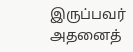இருப்பவர் அதனைத்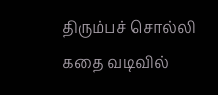திரும்பச் சொல்லி கதை வடிவில்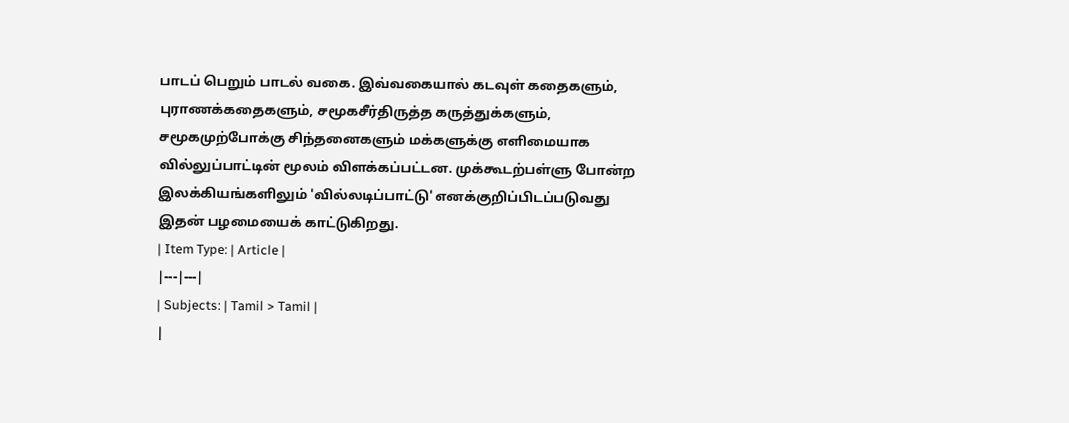பாடப் பெறும் பாடல் வகை. இவ்வகையால் கடவுள் கதைகளும், புராணக்கதைகளும், சமூகசீர்திருத்த கருத்துக்களும், சமூகமுற்போக்கு சிந்தனைகளும் மக்களுக்கு எளிமையாக வில்லுப்பாட்டின் மூலம் விளக்கப்பட்டன. முக்கூடற்பள்ளு போன்ற இலக்கியங்களிலும் 'வில்லடிப்பாட்டு' எனக்குறிப்பிடப்படுவது இதன் பழமையைக் காட்டுகிறது.
| Item Type: | Article |
|---|---|
| Subjects: | Tamil > Tamil |
|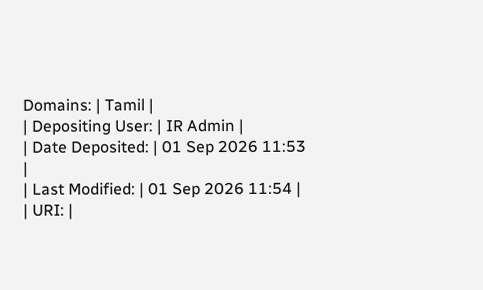Domains: | Tamil |
| Depositing User: | IR Admin |
| Date Deposited: | 01 Sep 2026 11:53 |
| Last Modified: | 01 Sep 2026 11:54 |
| URI: |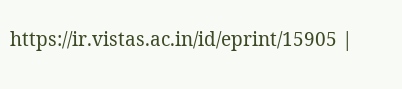https://ir.vistas.ac.in/id/eprint/15905 |